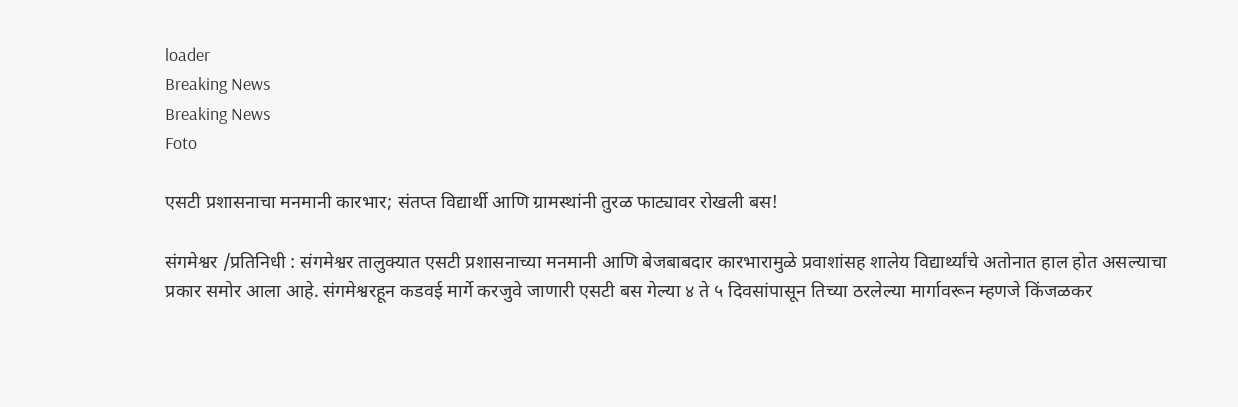loader
Breaking News
Breaking News
Foto

एसटी प्रशासनाचा मनमानी कारभार; संतप्त विद्यार्थी आणि ग्रामस्थांनी तुरळ फाट्यावर रोखली बस!

संगमेश्वर /प्रतिनिधी : संगमेश्वर तालुक्यात एसटी प्रशासनाच्या मनमानी आणि बेजबाबदार कारभारामुळे प्रवाशांसह शालेय विद्यार्थ्यांचे अतोनात हाल होत असल्याचा प्रकार समोर आला आहे. संगमेश्वरहून कडवई मार्गे करजुवे जाणारी एसटी बस गेल्या ४ ते ५ दिवसांपासून तिच्या ठरलेल्या मार्गावरून म्हणजे किंजळकर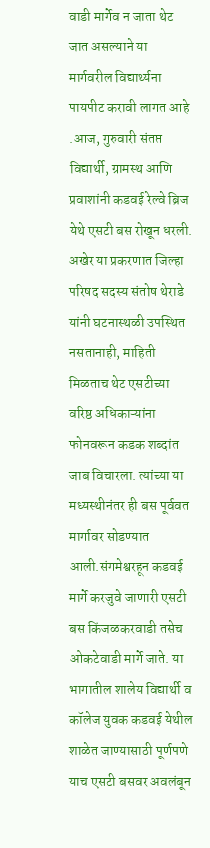वाडी मार्गेव न जाता थेट जात असल्याने या मार्गवरील विद्यार्थ्यना पायपीट करावी लागत आहे .आज, गुरुवारी संतप्त विद्यार्थी, ग्रामस्थ आणि प्रवाशांनी कडवई रेल्वे ब्रिज येथे एसटी बस रोखून धरली. अखेर या प्रकरणात जिल्हा परिषद सदस्य संतोष थेराडे यांनी घटनास्थळी उपस्थित नसतानाही, माहिती मिळताच थेट एसटीच्या वरिष्ठ अधिकाऱ्यांना फोनवरून कडक शब्दांत जाब विचारला. त्यांच्या या मध्यस्थीनंतर ही बस पूर्ववत मार्गावर सोडण्यात आली.संगमेश्वरहून कडवई मार्गे करजुवे जाणारी एसटी बस किंजळकरवाडी तसेच ओकटेवाडी मार्गे जाते. या भागातील शालेय विद्यार्थी व कॉलेज युवक कडवई येथील शाळेत जाण्यासाठी पूर्णपणे याच एसटी बसवर अवलंबून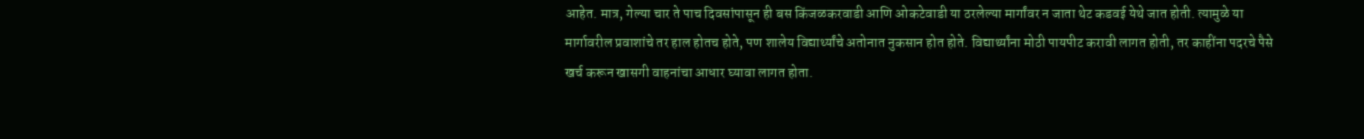आहेत. मात्र, गेल्या चार ते पाच दिवसांपासून ही बस किंजळकरवाडी आणि ओकटेवाडी या ठरलेल्या मार्गांवर न जाता थेट कडवई येथे जात होती. त्यामुळे या मार्गावरील प्रवाशांचे तर हाल होतच होते, पण शालेय विद्यार्थ्यांचे अतोनात नुकसान होत होते. विद्यार्थ्यांना मोठी पायपीट करावी लागत होती, तर काहींना पदरचे पैसे खर्च करून खासगी वाहनांचा आधार घ्यावा लागत होता.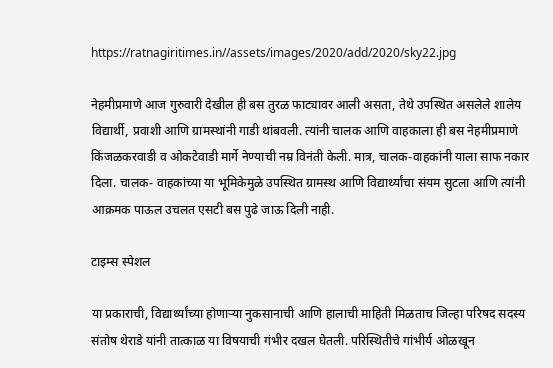https://ratnagiritimes.in//assets/images/2020/add/2020/sky22.jpg

नेहमीप्रमाणे आज गुरुवारी देखील ही बस तुरळ फाट्यावर आली असता, तेथे उपस्थित असलेले शालेय विद्यार्थी, प्रवाशी आणि ग्रामस्थांनी गाडी थांबवली. त्यांनी चालक आणि वाहकाला ही बस नेहमीप्रमाणे किंजळकरवाडी व ओकटेवाडी मार्गे नेण्याची नम्र विनंती केली. मात्र, चालक-वाहकांनी याला साफ नकार दिला. चालक- वाहकांच्या या भूमिकेमुळे उपस्थित ग्रामस्थ आणि विद्यार्थ्यांचा संयम सुटला आणि त्यांनी आक्रमक पाऊल उचलत एसटी बस पुढे जाऊ दिली नाही.

टाइम्स स्पेशल

या प्रकाराची, विद्यार्थ्यांच्या होणाऱ्या नुकसानाची आणि हालाची माहिती मिळताच जिल्हा परिषद सदस्य संतोष थेराडे यांनी तात्काळ या विषयाची गंभीर दखल घेतली. परिस्थितीचे गांभीर्य ओळखून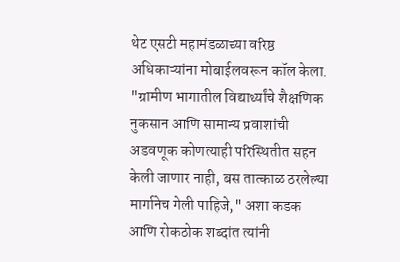थेट एसटी महामंडळाच्या वरिष्ठ अधिकाऱ्यांना मोबाईलवरून कॉल केला. "ग्रामीण भागातील विद्यार्थ्यांचे शैक्षणिक नुकसान आणि सामान्य प्रवाशांची अडवणूक कोणत्याही परिस्थितीत सहन केली जाणार नाही, बस तात्काळ ठरलेल्या मार्गानेच गेली पाहिजे," अशा कडक आणि रोकठोक शब्दांत त्यांनी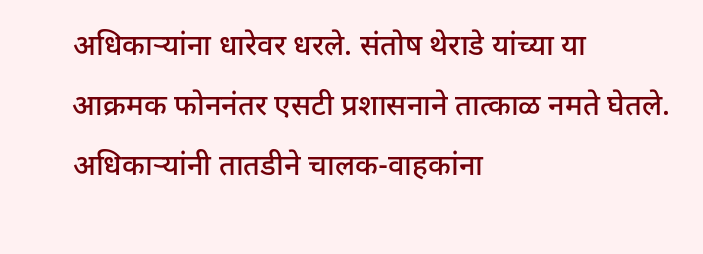अधिकाऱ्यांना धारेवर धरले. संतोष थेराडे यांच्या या आक्रमक फोननंतर एसटी प्रशासनाने तात्काळ नमते घेतले. अधिकाऱ्यांनी तातडीने चालक-वाहकांना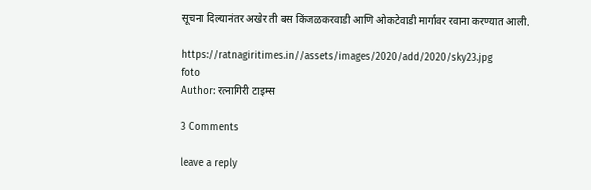सूचना दिल्यानंतर अखेर ती बस किंजळकरवाडी आणि ओकटेवाडी मार्गावर रवाना करण्यात आली.

https://ratnagiritimes.in//assets/images/2020/add/2020/sky23.jpg
foto
Author: रत्नागिरी टाइम्स

3 Comments

leave a reply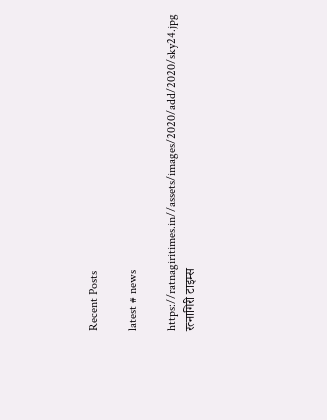Recent Posts

latest # news

https://ratnagiritimes.in//assets/images/2020/add/2020/sky24.jpg
रत्नागिरी टाइम्स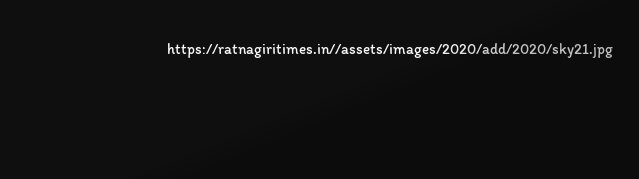https://ratnagiritimes.in//assets/images/2020/add/2020/sky21.jpg